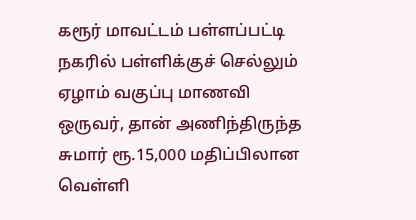கரூர் மாவட்டம் பள்ளப்பட்டி நகரில் பள்ளிக்குச் செல்லும் ஏழாம் வகுப்பு மாணவி ஒருவர், தான் அணிந்திருந்த சுமார் ரூ.15,000 மதிப்பிலான வெள்ளி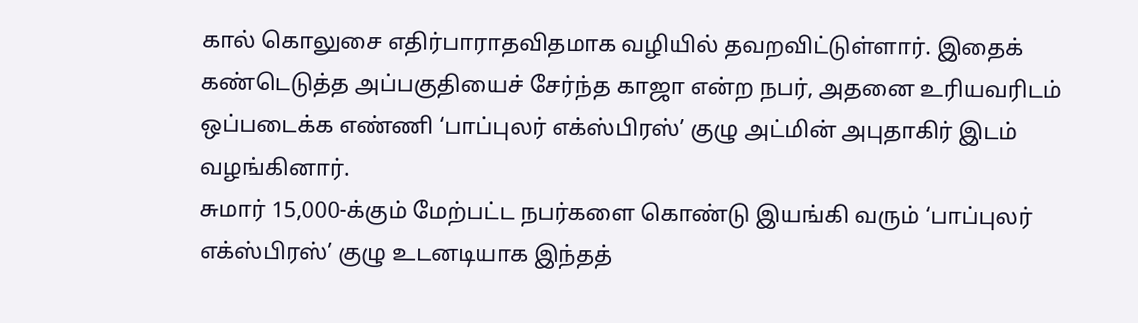கால் கொலுசை எதிர்பாராதவிதமாக வழியில் தவறவிட்டுள்ளார். இதைக் கண்டெடுத்த அப்பகுதியைச் சேர்ந்த காஜா என்ற நபர், அதனை உரியவரிடம் ஒப்படைக்க எண்ணி ‘பாப்புலர் எக்ஸ்பிரஸ்’ குழு அட்மின் அபுதாகிர் இடம் வழங்கினார்.
சுமார் 15,000-க்கும் மேற்பட்ட நபர்களை கொண்டு இயங்கி வரும் ‘பாப்புலர் எக்ஸ்பிரஸ்’ குழு உடனடியாக இந்தத்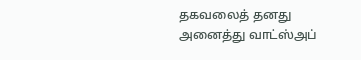தகவலைத் தனது அனைத்து வாட்ஸ்அப்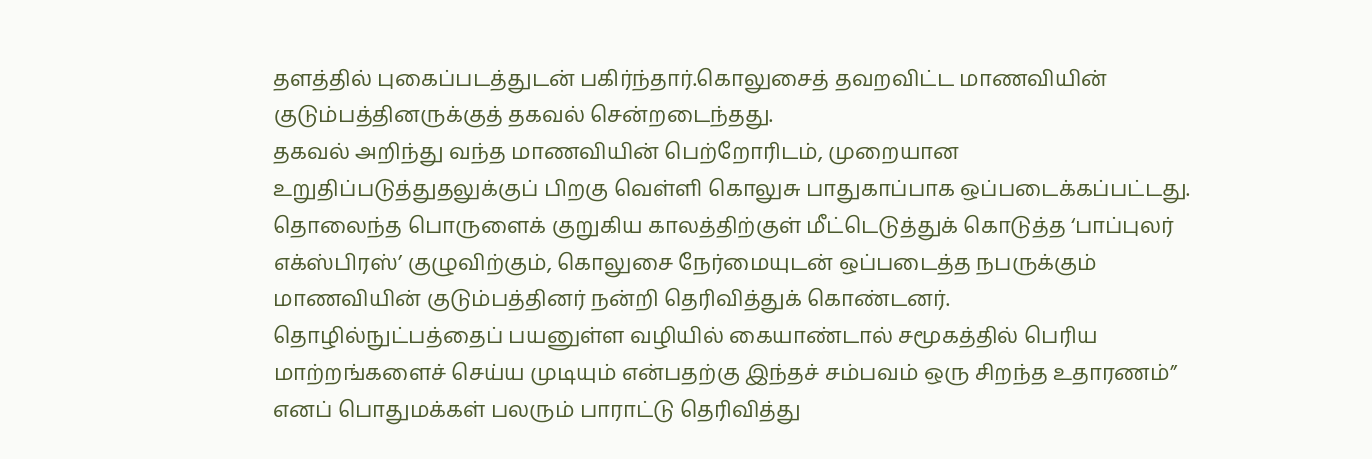தளத்தில் புகைப்படத்துடன் பகிர்ந்தார்.கொலுசைத் தவறவிட்ட மாணவியின் குடும்பத்தினருக்குத் தகவல் சென்றடைந்தது.
தகவல் அறிந்து வந்த மாணவியின் பெற்றோரிடம், முறையான உறுதிப்படுத்துதலுக்குப் பிறகு வெள்ளி கொலுசு பாதுகாப்பாக ஒப்படைக்கப்பட்டது. தொலைந்த பொருளைக் குறுகிய காலத்திற்குள் மீட்டெடுத்துக் கொடுத்த ‘பாப்புலர் எக்ஸ்பிரஸ்’ குழுவிற்கும், கொலுசை நேர்மையுடன் ஒப்படைத்த நபருக்கும் மாணவியின் குடும்பத்தினர் நன்றி தெரிவித்துக் கொண்டனர்.
தொழில்நுட்பத்தைப் பயனுள்ள வழியில் கையாண்டால் சமூகத்தில் பெரிய மாற்றங்களைச் செய்ய முடியும் என்பதற்கு இந்தச் சம்பவம் ஒரு சிறந்த உதாரணம்” எனப் பொதுமக்கள் பலரும் பாராட்டு தெரிவித்து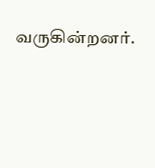வருகின்றனர்.